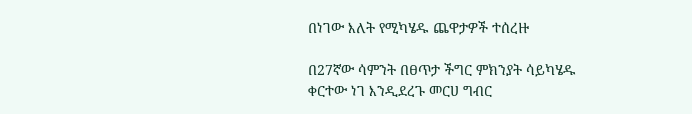በነገው እለት የሚካሄዱ ጨዋታዎች ተሰረዙ

በ27ኛው ሳምንት በፀጥታ ችግር ምክንያት ሳይካሄዱ ቀርተው ነገ እንዲደረጉ መርሀ ግብር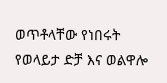ወጥቶላቸው የነበሩት የወላይታ ድቻ እና ወልዋሎ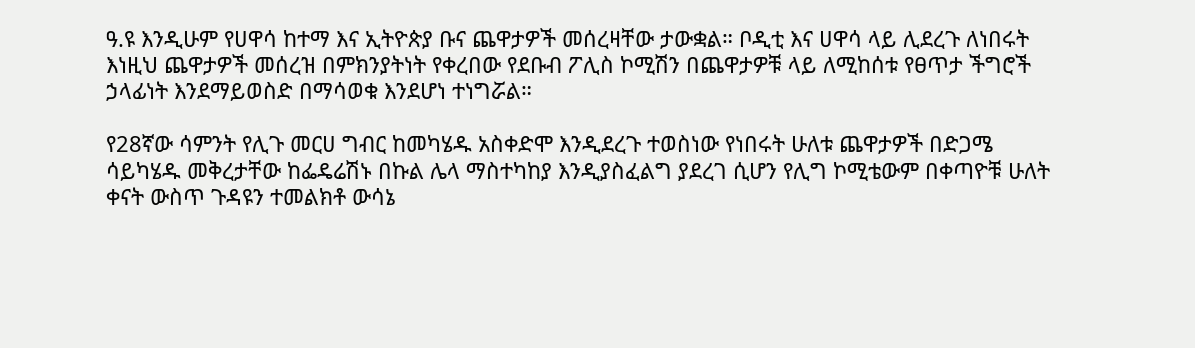ዓ.ዩ እንዲሁም የሀዋሳ ከተማ እና ኢትዮጵያ ቡና ጨዋታዎች መሰረዛቸው ታውቋል። ቦዲቲ እና ሀዋሳ ላይ ሊደረጉ ለነበሩት እነዚህ ጨዋታዎች መሰረዝ በምክንያትነት የቀረበው የደቡብ ፖሊስ ኮሚሽን በጨዋታዎቹ ላይ ለሚከሰቱ የፀጥታ ችግሮች ኃላፊነት እንደማይወስድ በማሳወቁ እንደሆነ ተነግሯል።

የ28ኛው ሳምንት የሊጉ መርሀ ግብር ከመካሄዱ አስቀድሞ እንዲደረጉ ተወስነው የነበሩት ሁለቱ ጨዋታዎች በድጋሜ ሳይካሄዱ መቅረታቸው ከፌዴሬሽኑ በኩል ሌላ ማስተካከያ እንዲያስፈልግ ያደረገ ሲሆን የሊግ ኮሚቴውም በቀጣዮቹ ሁለት ቀናት ውስጥ ጉዳዩን ተመልክቶ ውሳኔ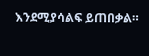እንደሚያሳልፍ ይጠበቃል።